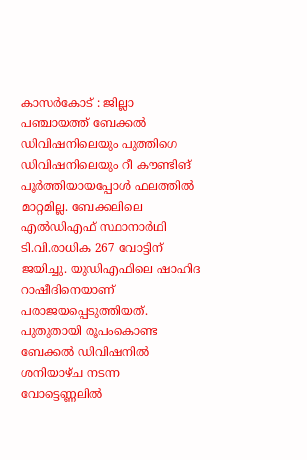കാസർകോട് : ജില്ലാ പഞ്ചായത്ത് ബേക്കൽ ഡിവിഷനിലെയും പുത്തിഗെ ഡിവിഷനിലെയും റീ കൗണ്ടിങ് പൂർത്തിയായപ്പോൾ ഫലത്തിൽ മാറ്റമില്ല. ബേക്കലിലെ എൽഡിഎഫ് സ്ഥാനാർഥി ടി.വി.രാധിക 267 വോട്ടിന് ജയിച്ചു. യുഡിഎഫിലെ ഷാഹിദ റാഷീദിനെയാണ് പരാജയപ്പെടുത്തിയത്. പുതുതായി രൂപംകൊണ്ട ബേക്കൽ ഡിവിഷനിൽ ശനിയാഴ്ച നടന്ന വോട്ടെണ്ണലിൽ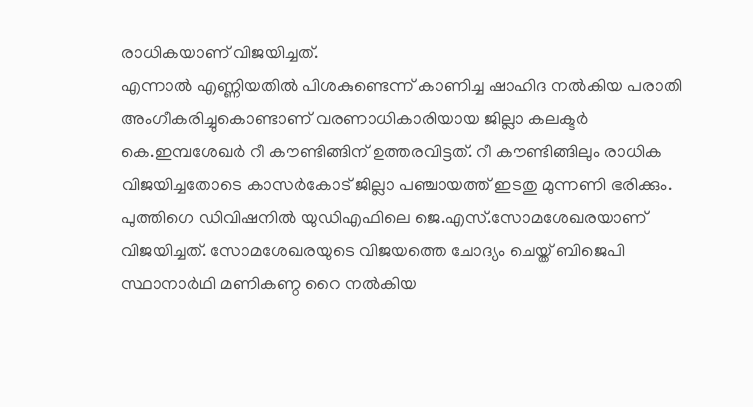രാധികയാണ് വിജയിച്ചത്.
എന്നാൽ എണ്ണിയതിൽ പിശകുണ്ടെന്ന് കാണിച്ച ഷാഹിദ നൽകിയ പരാതി അംഗീകരിച്ചുകൊണ്ടാണ് വരണാധികാരിയായ ജില്ലാ കലക്ടർ കെ.ഇമ്പശേഖർ റീ കൗണ്ടിങ്ങിന് ഉത്തരവിട്ടത്. റീ കൗണ്ടിങ്ങിലും രാധിക വിജയിച്ചതോടെ കാസർകോട് ജില്ലാ പഞ്ചായത്ത് ഇടതു മുന്നണി ഭരിക്കും.
പുത്തിഗെ ഡിവിഷനിൽ യുഡിഎഫിലെ ജെ.എസ്.സോമശേഖരയാണ് വിജയിച്ചത്. സോമശേഖരയുടെ വിജയത്തെ ചോദ്യം ചെയ്ത് ബിജെപി സ്ഥാനാർഥി മണികണ്ഠ റൈ നൽകിയ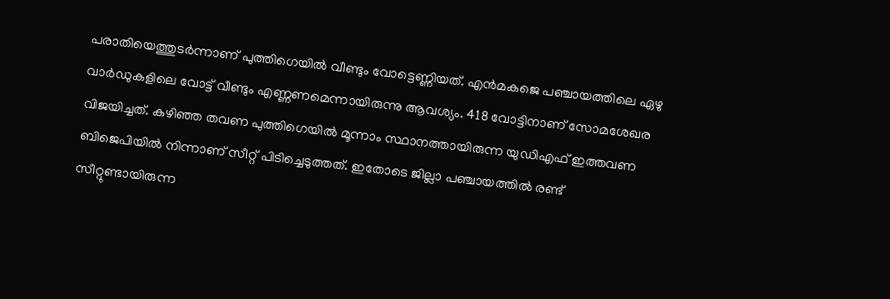പരാതിയെത്തുടർന്നാണ് പുത്തിഗെയിൽ വീണ്ടും വോട്ടെണ്ണിയത്. എൻമകജെ പഞ്ചായത്തിലെ ഏഴു വാർഡുകളിലെ വോട്ട് വീണ്ടും എണ്ണണമെന്നായിരുന്നു ആവശ്യം. 418 വോട്ടിനാണ് സോമശേഖര വിജയിച്ചത്. കഴിഞ്ഞ തവണ പുത്തിഗെയിൽ മൂന്നാം സ്ഥാനത്തായിരുന്ന യുഡിഎഫ് ഇത്തവണ ബിജെപിയിൽ നിന്നാണ് സീറ്റ് പിടിച്ചെടുത്തത്. ഇതോടെ ജില്ലാ പഞ്ചായത്തിൽ രണ്ട് സീറ്റുണ്ടായിരുന്ന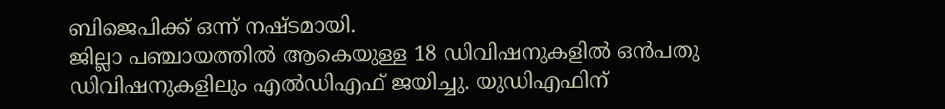ബിജെപിക്ക് ഒന്ന് നഷ്ടമായി.
ജില്ലാ പഞ്ചായത്തിൽ ആകെയുള്ള 18 ഡിവിഷനുകളിൽ ഒൻപതു ഡിവിഷനുകളിലും എൽഡിഎഫ് ജയിച്ചു. യുഡിഎഫിന്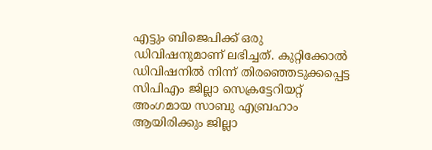എട്ടും ബിജെപിക്ക് ഒരു ഡിവിഷനുമാണ് ലഭിച്ചത്. കുറ്റിക്കോൽ ഡിവിഷനിൽ നിന്ന് തിരഞ്ഞെടുക്കപ്പെട്ട സിപിഎം ജില്ലാ സെക്രട്ടേറിയറ്റ് അംഗമായ സാബു എബ്രഹാം ആയിരിക്കും ജില്ലാ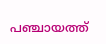പഞ്ചായത്ത്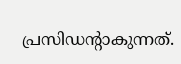പ്രസിഡന്റാകുന്നത്.